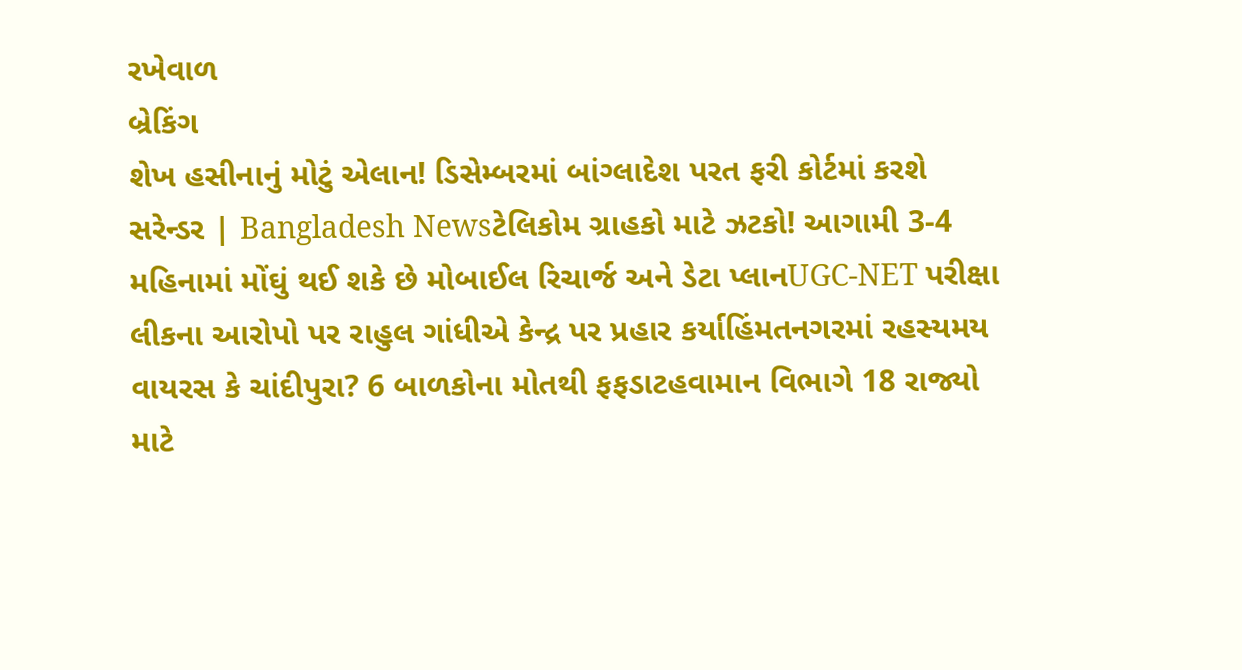રખેવાળ
બ્રેકિંગ
શેખ હસીનાનું મોટું એલાન! ડિસેમ્બરમાં બાંગ્લાદેશ પરત ફરી કોર્ટમાં કરશે સરેન્ડર | Bangladesh Newsટેલિકોમ ગ્રાહકો માટે ઝટકો! આગામી 3-4 મહિનામાં મોંઘું થઈ શકે છે મોબાઈલ રિચાર્જ અને ડેટા પ્લાનUGC-NET પરીક્ષા લીકના આરોપો પર રાહુલ ગાંધીએ કેન્દ્ર પર પ્રહાર કર્યાહિંમતનગરમાં રહસ્યમય વાયરસ કે ચાંદીપુરા? 6 બાળકોના મોતથી ફફડાટહવામાન વિભાગે 18 રાજ્યો માટે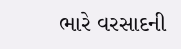ભારે વરસાદની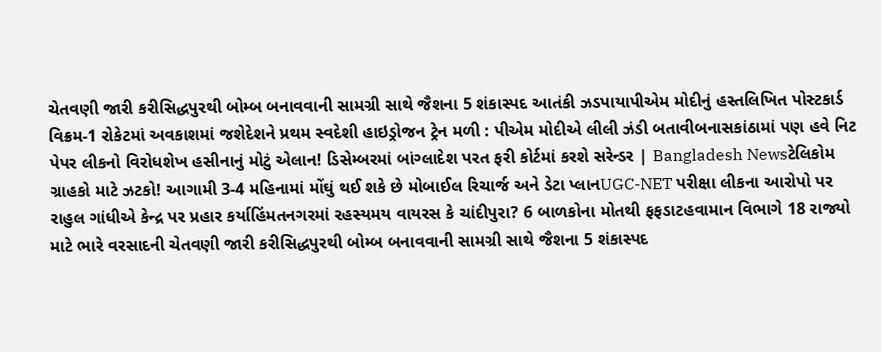ચેતવણી જારી કરીસિદ્ધપુરથી બોમ્બ બનાવવાની સામગ્રી સાથે જૈશના 5 શંકાસ્પદ આતંકી ઝડપાયાપીએમ મોદીનું હસ્તલિખિત પોસ્ટકાર્ડ વિક્રમ-1 રોકેટમાં અવકાશમાં જશેદેશને પ્રથમ સ્વદેશી હાઇડ્રોજન ટ્રેન મળી : પીએમ મોદીએ લીલી ઝંડી બતાવીબનાસકાંઠામાં પણ હવે નિટ પેપર લીકનો વિરોધશેખ હસીનાનું મોટું એલાન! ડિસેમ્બરમાં બાંગ્લાદેશ પરત ફરી કોર્ટમાં કરશે સરેન્ડર | Bangladesh Newsટેલિકોમ ગ્રાહકો માટે ઝટકો! આગામી 3-4 મહિનામાં મોંઘું થઈ શકે છે મોબાઈલ રિચાર્જ અને ડેટા પ્લાનUGC-NET પરીક્ષા લીકના આરોપો પર રાહુલ ગાંધીએ કેન્દ્ર પર પ્રહાર કર્યાહિંમતનગરમાં રહસ્યમય વાયરસ કે ચાંદીપુરા? 6 બાળકોના મોતથી ફફડાટહવામાન વિભાગે 18 રાજ્યો માટે ભારે વરસાદની ચેતવણી જારી કરીસિદ્ધપુરથી બોમ્બ બનાવવાની સામગ્રી સાથે જૈશના 5 શંકાસ્પદ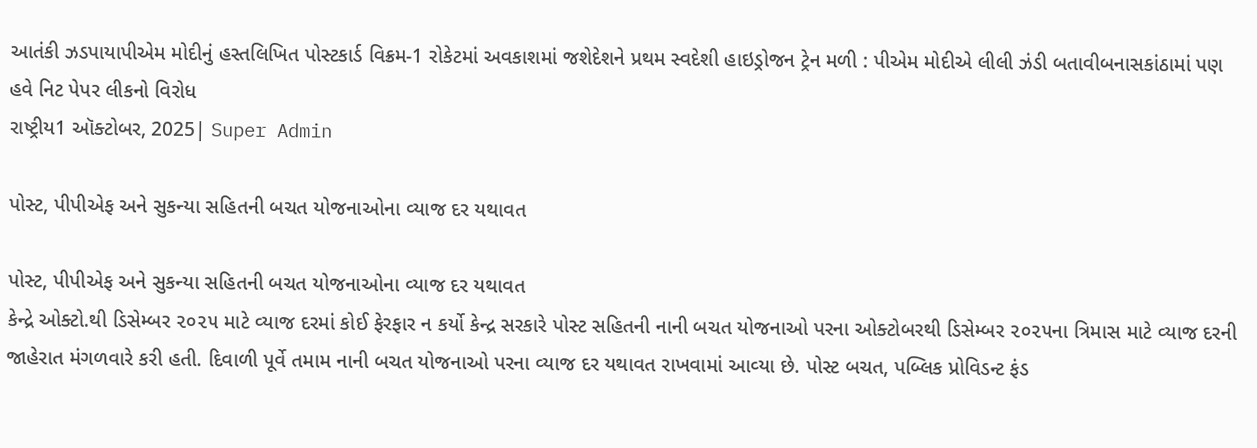આતંકી ઝડપાયાપીએમ મોદીનું હસ્તલિખિત પોસ્ટકાર્ડ વિક્રમ-1 રોકેટમાં અવકાશમાં જશેદેશને પ્રથમ સ્વદેશી હાઇડ્રોજન ટ્રેન મળી : પીએમ મોદીએ લીલી ઝંડી બતાવીબનાસકાંઠામાં પણ હવે નિટ પેપર લીકનો વિરોધ
રાષ્ટ્રીય1 ઑક્ટોબર, 2025| Super Admin

પોસ્‍ટ, પીપીએફ અને સુકન્‍યા સહિતની બચત યોજનાઓના વ્‍યાજ દર યથાવત

પોસ્‍ટ, પીપીએફ અને સુકન્‍યા સહિતની બચત યોજનાઓના વ્‍યાજ દર યથાવત
કેન્‍દ્રે ઓક્‍ટો.થી ડિસેમ્‍બર ૨૦૨૫ માટે વ્‍યાજ દરમાં કોઈ ફેરફાર ન કર્યો કેન્‍દ્ર સરકારે પોસ્‍ટ સહિતની નાની બચત યોજનાઓ પરના ઓક્‍ટોબરથી ડિસેમ્‍બર ૨૦૨૫ના ત્રિમાસ માટે વ્‍યાજ દરની જાહેરાત મંગળવારે કરી હતી. દિવાળી પૂર્વે તમામ નાની બચત યોજનાઓ પરના વ્‍યાજ દર યથાવત રાખવામાં આવ્‍યા છે. પોસ્‍ટ બચત, પબ્‍લિક પ્રોવિડન્‍ટ ફંડ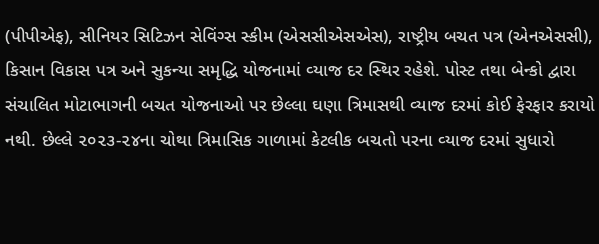(પીપીએફ), સીનિયર સિટિઝન સેવિંગ્‍સ સ્‍કીમ (એસસીએસએસ), રાષ્ટ્રીય બચત પત્ર (એનએસસી), કિસાન વિકાસ પત્ર અને સુકન્‍યા સમૃદ્ધિ યોજનામાં વ્‍યાજ દર સ્‍થિર રહેશે. પોસ્‍ટ તથા બેન્‍કો દ્વારા સંચાલિત મોટાભાગની બચત યોજનાઓ પર છેલ્‍લા ઘણા ત્રિમાસથી વ્‍યાજ દરમાં કોઈ ફેરફાર કરાયો નથી. છેલ્‍લે ૨૦૨૩-૨૪ના ચોથા ત્રિમાસિક ગાળામાં કેટલીક બચતો પરના વ્‍યાજ દરમાં સુધારો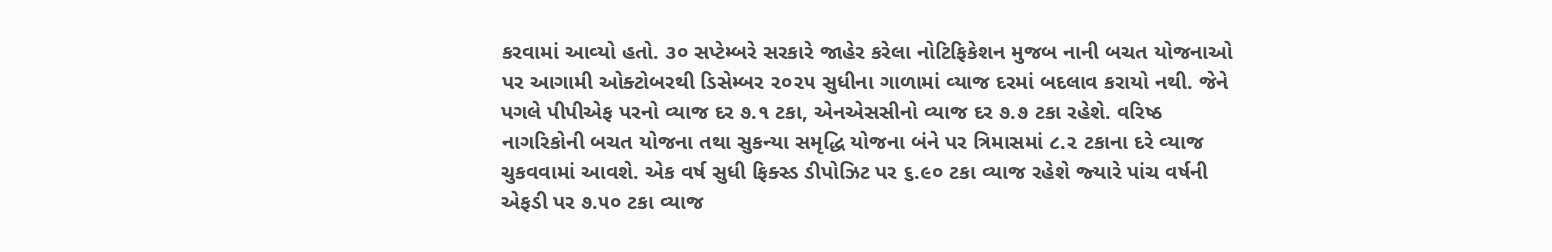કરવામાં આવ્‍યો હતો. ૩૦ સપ્‍ટેમ્‍બરે સરકારે જાહેર કરેલા નોટિફિકેશન મુજબ નાની બચત યોજનાઓ પર આગામી ઓક્‍ટોબરથી ડિસેમ્‍બર ૨૦૨૫ સુધીના ગાળામાં વ્‍યાજ દરમાં બદલાવ કરાયો નથી. જેને પગલે પીપીએફ પરનો વ્‍યાજ દર ૭.૧ ટકા, એનએસસીનો વ્‍યાજ દર ૭.૭ ટકા રહેશે. વરિષ્ઠ નાગરિકોની બચત યોજના તથા સુકન્‍યા સમૃદ્ધિ યોજના બંને પર ત્રિમાસમાં ૮.૨ ટકાના દરે વ્‍યાજ ચુકવવામાં આવશે. એક વર્ષ સુધી ફિક્‍સ્‍ડ ડીપોઝિટ પર ૬.૯૦ ટકા વ્‍યાજ રહેશે જ્‍યારે પાંચ વર્ષની એફડી પર ૭.૫૦ ટકા વ્‍યાજ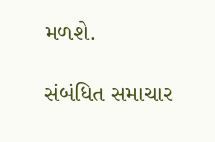મળશે.

સંબંધિત સમાચાર